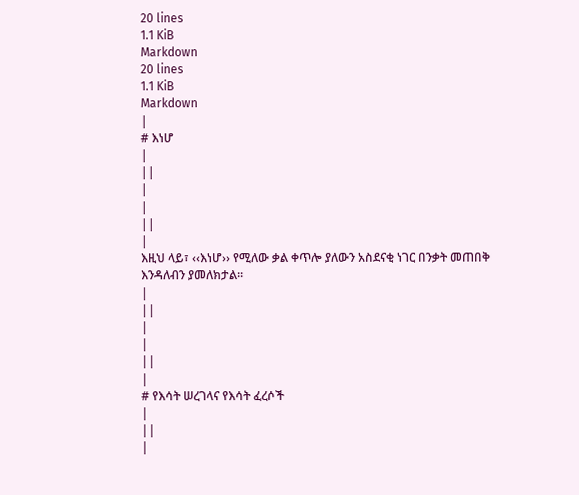20 lines
1.1 KiB
Markdown
20 lines
1.1 KiB
Markdown
|
# እነሆ
|
||
|
|
||
|
እዚህ ላይ፣ ‹‹እነሆ›› የሚለው ቃል ቀጥሎ ያለውን አስደናቂ ነገር በንቃት መጠበቅ እንዳለብን ያመለክታል፡፡
|
||
|
|
||
|
# የእሳት ሠረገላና የእሳት ፈረሶች
|
||
|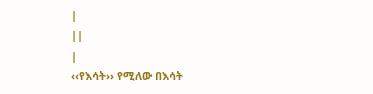|
||
|
‹‹የእሳት›› የሚለው በእሳት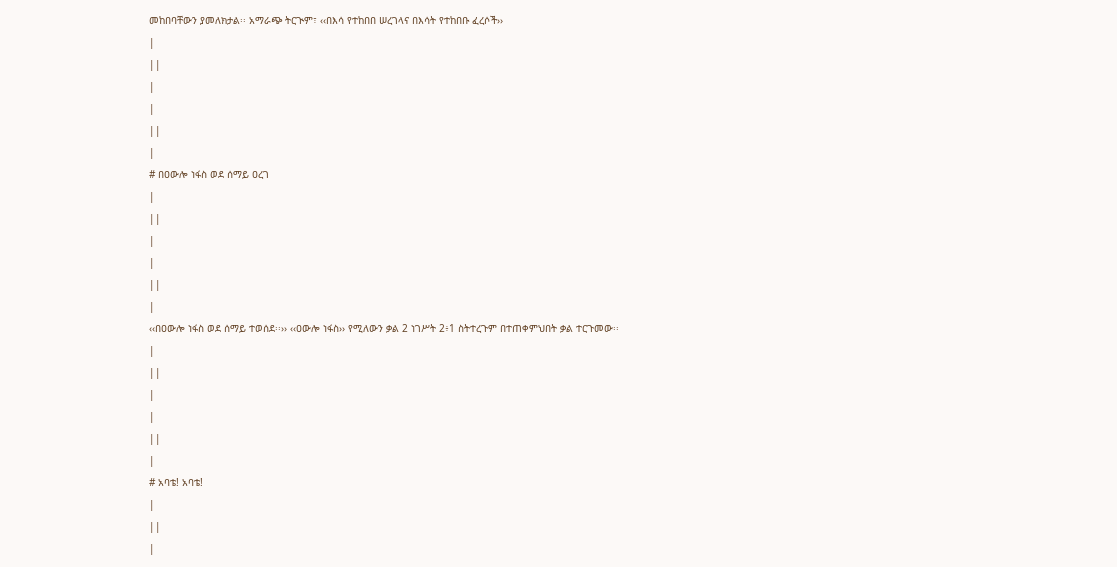መከበባቸውን ያመለክታል፡፡ አማራጭ ትርጒም፣ ‹‹በእሳ የተከበበ ሠረገላና በእሳት የተከበቡ ፈረሶች››
|
||
|
|
||
|
# በዐውሎ ነፋስ ወደ ሰማይ ዐረገ
|
||
|
|
||
|
‹‹በዐውሎ ነፋስ ወደ ሰማይ ተወሰደ፡፡›› ‹‹ዐውሎ ነፋስ›› የሚለውን ቃል 2 ነገሥት 2፥1 ስትተረጉም በተጠቀምህበት ቃል ተርጉመው፡፡
|
||
|
|
||
|
# አባቴ! አባቴ!
|
||
|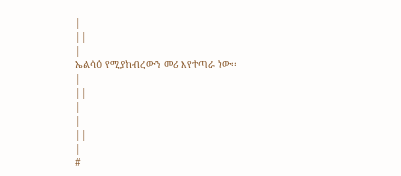|
||
|
ኤልሳዕ የሚያከብረውን መሪ እየተጣራ ነው፡፡
|
||
|
|
||
|
#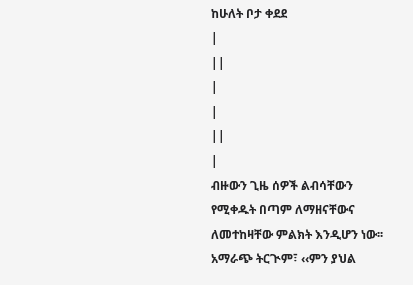ከሁለት ቦታ ቀደደ
|
||
|
|
||
|
ብዙውን ጊዜ ሰዎች ልብሳቸውን የሚቀዱት በጣም ለማዘናቸውና ለመተከዛቸው ምልክት እንዲሆን ነው፡፡ አማራጭ ትርጒም፣ ‹‹ምን ያህል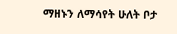ማዘኑን ለማሳየት ሁለት ቦታ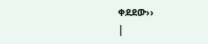ቀደደው››
|